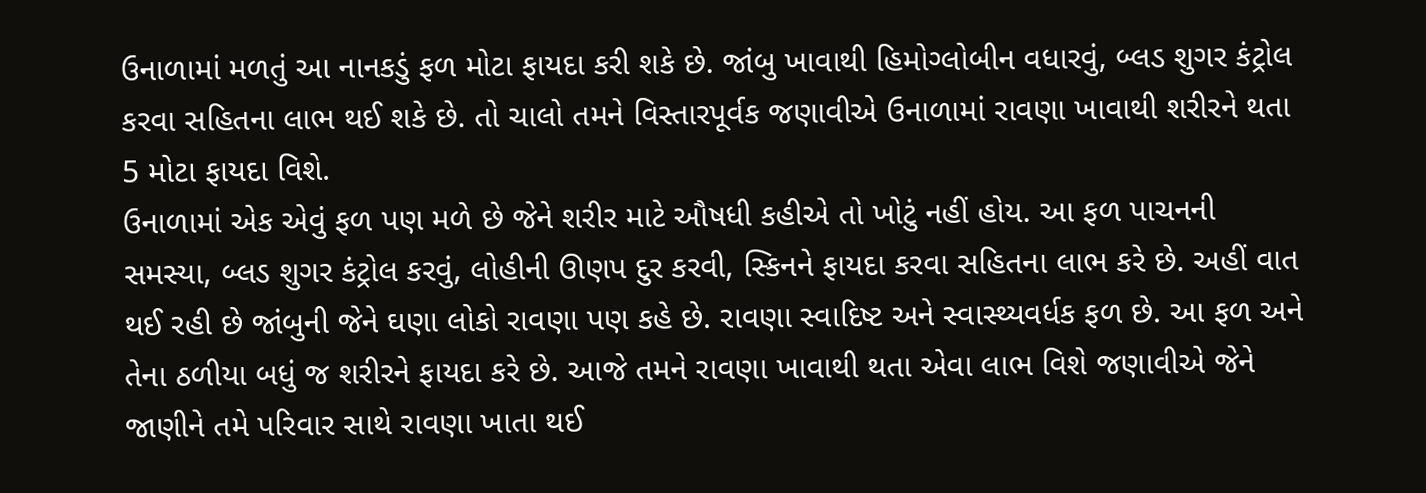ઉનાળામાં મળતું આ નાનકડું ફળ મોટા ફાયદા કરી શકે છે. જાંબુ ખાવાથી હિમોગ્લોબીન વધારવું, બ્લડ શુગર કંટ્રોલ કરવા સહિતના લાભ થઈ શકે છે. તો ચાલો તમને વિસ્તારપૂર્વક જણાવીએ ઉનાળામાં રાવણા ખાવાથી શરીરને થતા 5 મોટા ફાયદા વિશે.
ઉનાળામાં એક એવું ફળ પણ મળે છે જેને શરીર માટે ઔષધી કહીએ તો ખોટું નહીં હોય. આ ફળ પાચનની સમસ્યા, બ્લડ શુગર કંટ્રોલ કરવું, લોહીની ઊણપ દુર કરવી, સ્કિનને ફાયદા કરવા સહિતના લાભ કરે છે. અહીં વાત થઈ રહી છે જાંબુની જેને ઘણા લોકો રાવણા પણ કહે છે. રાવણા સ્વાદિષ્ટ અને સ્વાસ્થ્યવર્ધક ફળ છે. આ ફળ અને તેના ઠળીયા બધું જ શરીરને ફાયદા કરે છે. આજે તમને રાવણા ખાવાથી થતા એવા લાભ વિશે જણાવીએ જેને જાણીને તમે પરિવાર સાથે રાવણા ખાતા થઈ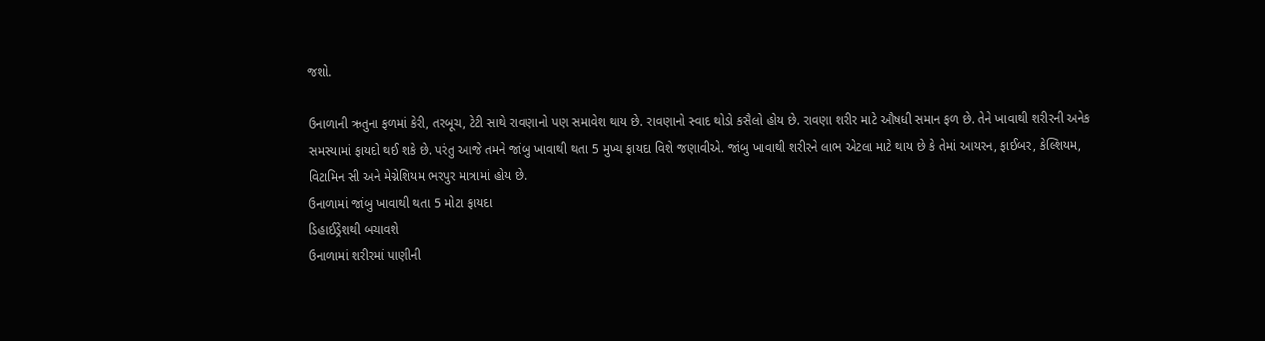જશો.

ઉનાળાની ઋતુના ફળમાં કેરી, તરબૂચ, ટેટી સાથે રાવણાનો પણ સમાવેશ થાય છે. રાવણાનો સ્વાદ થોડો કસૈલો હોય છે. રાવણા શરીર માટે ઔષધી સમાન ફળ છે. તેને ખાવાથી શરીરની અનેક સમસ્યામાં ફાયદો થઈ શકે છે. પરંતુ આજે તમને જાંબુ ખાવાથી થતા 5 મુખ્ય ફાયદા વિશે જણાવીએ. જાંબુ ખાવાથી શરીરને લાભ એટલા માટે થાય છે કે તેમાં આયરન, ફાઈબર, કેલ્શિયમ, વિટામિન સી અને મેગ્નેશિયમ ભરપુર માત્રામાં હોય છે.
ઉનાળામાં જાંબુ ખાવાથી થતા 5 મોટા ફાયદા
ડિહાઈડ્રેશથી બચાવશે
ઉનાળામાં શરીરમાં પાણીની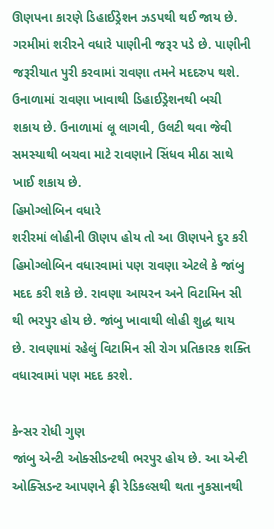ઊણપના કારણે ડિહાઈડ્રેશન ઝડપથી થઈ જાય છે. ગરમીમાં શરીરને વધારે પાણીની જરૂર પડે છે. પાણીની જરૂરીયાત પુરી કરવામાં રાવણા તમને મદદરુપ થશે. ઉનાળામાં રાવણા ખાવાથી ડિહાઈડ્રેશનથી બચી શકાય છે. ઉનાળામાં લૂ લાગવી, ઉલટી થવા જેવી સમસ્યાથી બચવા માટે રાવણાને સિંધવ મીઠા સાથે ખાઈ શકાય છે.
હિમોગ્લોબિન વધારે
શરીરમાં લોહીની ઊણપ હોય તો આ ઊણપને દુર કરી હિમોગ્લોબિન વધારવામાં પણ રાવણા એટલે કે જાંબુ મદદ કરી શકે છે. રાવણા આયરન અને વિટામિન સી થી ભરપુર હોય છે. જાંબુ ખાવાથી લોહી શુદ્ધ થાય છે. રાવણામાં રહેલું વિટામિન સી રોગ પ્રતિકારક શક્તિ વધારવામાં પણ મદદ કરશે.

કેન્સર રોધી ગુણ
જાંબુ એન્ટી ઓક્સીડન્ટથી ભરપુર હોય છે. આ એન્ટી ઓક્સિડન્ટ આપણને ફ્રી રેડિકલ્સથી થતા નુકસાનથી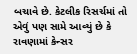બચાવે છે. કેટલીક રિસર્ચમાં તો એવું પણ સામે આવ્યું છે કે રાવણામાં કેન્સર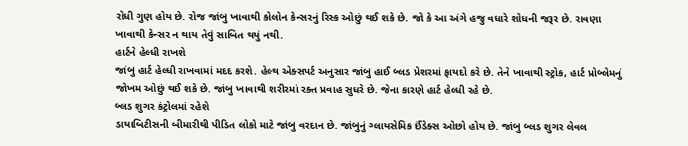રોધી ગુણ હોય છે. રોજ જાંબુ ખાવાથી કોલોન કેન્સરનું રિસ્ક ઓછું થઈ શકે છે. જો કે આ અંગે હજુ વધારે શોધની જરૂર છે. રાવણા ખાવાથી કેન્સર ન થાય તેવું સાબિત થયું નથી.
હાર્ટને હેલ્ધી રાખશે
જાંબુ હાર્ટ હેલ્ધી રાખવામાં મદદ કરશે. હેલ્થ એક્સપર્ટ અનુસાર જાંબુ હાઈ બ્લડ પ્રેશરમાં ફાયદો કરે છે. તેને ખાવાથી સ્ટ્રોક, હાર્ટ પ્રોબ્લેમનું જોખમ ઓછું થઈ શકે છે. જાંબુ ખાવાથી શરીરમાં રક્ત પ્રવાહ સુધરે છે. જેના કારણે હાર્ટ હેલ્ધી રહે છે.
બ્લડ શુગર કંટ્રોલમાં રહેશે
ડાયાબિટીસની બીમારીથી પીડિત લોકો માટે જાંબુ વરદાન છે. જાંબુનું ગ્લાયસેમિક ઈંડેક્સ ઓછો હોય છે. જાંબુ બ્લડ શુગર લેવલ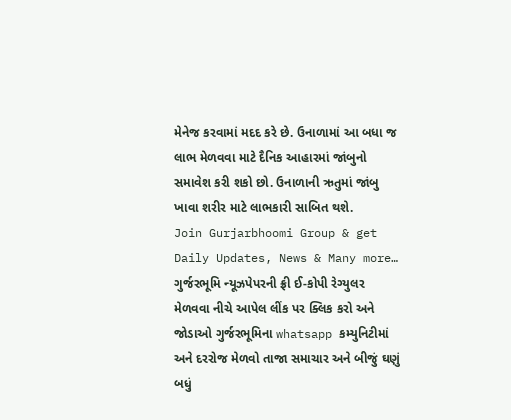મેનેજ કરવામાં મદદ કરે છે. ઉનાળામાં આ બધા જ લાભ મેળવવા માટે દૈનિક આહારમાં જાંબુનો સમાવેશ કરી શકો છો. ઉનાળાની ઋતુમાં જાંબુ ખાવા શરીર માટે લાભકારી સાબિત થશે.
Join Gurjarbhoomi Group & get Daily Updates, News & Many more…
ગુર્જરભૂમિ ન્યૂઝપેપરની ફ્રી ઈ-કોપી રેગ્યુલર મેળવવા નીચે આપેલ લીંક પર ક્લિક કરો અને જોડાઓ ગુર્જરભૂમિના whatsapp કમ્યુનિટીમાં અને દરરોજ મેળવો તાજા સમાચાર અને બીજું ઘણું બધું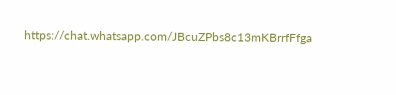https://chat.whatsapp.com/JBcuZPbs8c13mKBrrfFfga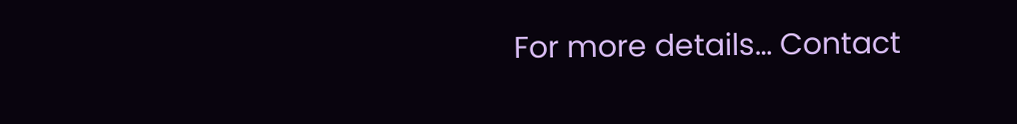For more details… Contact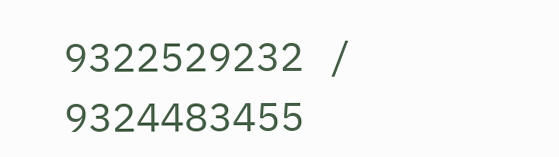9322529232 / 9324483455